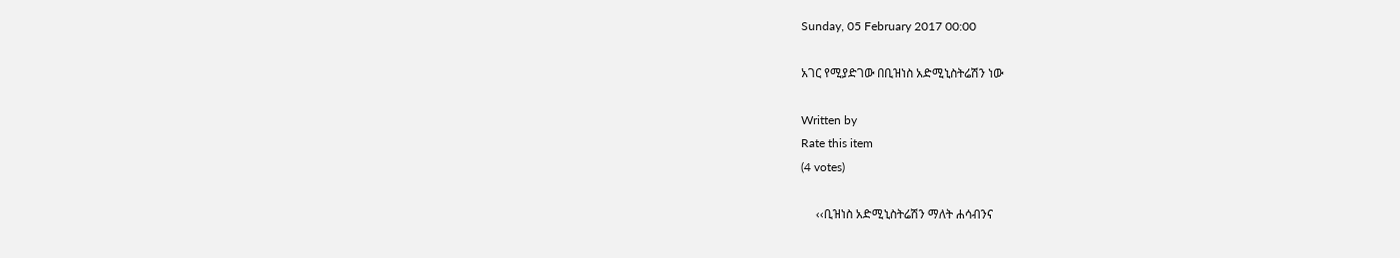Sunday, 05 February 2017 00:00

አገር የሚያድገው በቢዝነስ አድሚኒስትሬሽን ነው

Written by
Rate this item
(4 votes)

     ‹‹ቢዝነስ አድሚኒስትሬሽን ማለት ሐሳብንና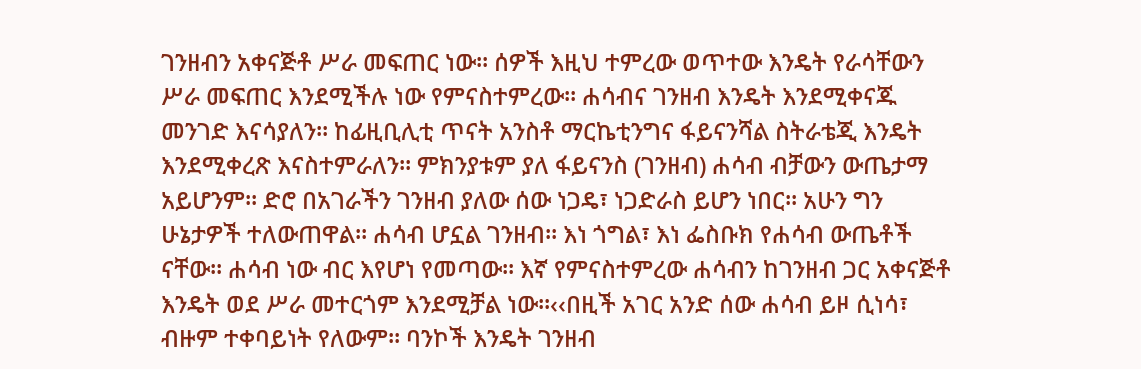ገንዘብን አቀናጅቶ ሥራ መፍጠር ነው፡፡ ሰዎች እዚህ ተምረው ወጥተው እንዴት የራሳቸውን ሥራ መፍጠር እንደሚችሉ ነው የምናስተምረው፡፡ ሐሳብና ገንዘብ እንዴት እንደሚቀናጁ መንገድ እናሳያለን፡፡ ከፊዚቢሊቲ ጥናት አንስቶ ማርኬቲንግና ፋይናንሻል ስትራቴጂ እንዴት እንደሚቀረጽ እናስተምራለን፡፡ ምክንያቱም ያለ ፋይናንስ (ገንዘብ) ሐሳብ ብቻውን ውጤታማ አይሆንም፡፡ ድሮ በአገራችን ገንዘብ ያለው ሰው ነጋዴ፣ ነጋድራስ ይሆን ነበር፡፡ አሁን ግን ሁኔታዎች ተለውጠዋል፡፡ ሐሳብ ሆኗል ገንዘብ፡፡ እነ ጎግል፣ እነ ፌስቡክ የሐሳብ ውጤቶች ናቸው፡፡ ሐሳብ ነው ብር እየሆነ የመጣው፡፡ እኛ የምናስተምረው ሐሳብን ከገንዘብ ጋር አቀናጅቶ እንዴት ወደ ሥራ መተርጎም እንደሚቻል ነው፡፡‹‹በዚች አገር አንድ ሰው ሐሳብ ይዞ ሲነሳ፣ ብዙም ተቀባይነት የለውም፡፡ ባንኮች እንዴት ገንዘብ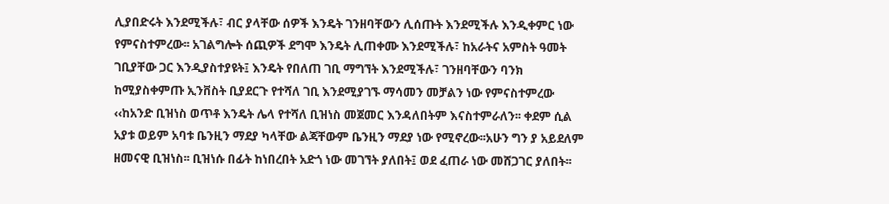ሊያበድሩት እንደሚችሉ፣ ብር ያላቸው ሰዎች እንዴት ገንዘባቸውን ሊሰጡት እንደሚችሉ እንዲቀምር ነው የምናስተምረው፡፡ አገልግሎት ሰጪዎች ደግሞ እንዴት ሊጠቀሙ እንደሚችሉ፣ ከአራትና አምስት ዓመት ገቢያቸው ጋር እንዲያስተያዩት፤ እንዴት የበለጠ ገቢ ማግኘት እንደሚችሉ፣ ገንዘባቸውን ባንክ ከሚያስቀምጡ ኢንቨስት ቢያደርጉ የተሻለ ገቢ እንደሚያገኙ ማሳመን መቻልን ነው የምናስተምረው ‹‹ከአንድ ቢዝነስ ወጥቶ እንዴት ሌላ የተሻለ ቢዝነስ መጀመር እንዳለበትም እናስተምራለን፡፡ ቀደም ሲል አያቱ ወይም አባቱ ቤንዚን ማደያ ካላቸው ልጃቸውም ቤንዚን ማደያ ነው የሚኖረው፡፡አሁን ግን ያ አይደለም ዘመናዊ ቢዝነስ፡፡ ቢዝነሱ በፊት ከነበረበት አድጎ ነው መገኘት ያለበት፤ ወደ ፈጠራ ነው መሸጋገር ያለበት፡፡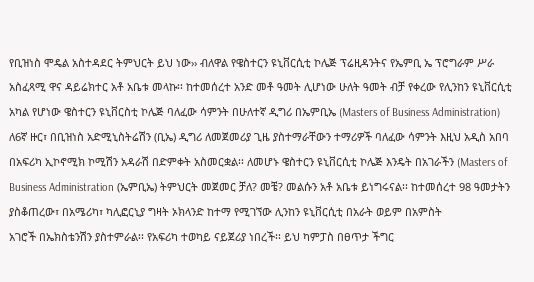የቢዝነስ ሞዴል አስተዳደር ትምህርት ይህ ነው›› ብለዋል የዌስተርን ዩኒቨርሲቲ ኮሌጅ ፕሬዚዳንትና የኤምቢ ኤ ፕሮግራም ሥራ አስፈጻሚ ዋና ዳይሬክተር አቶ አቤቱ መላኩ፡፡ ከተመሰረተ አንድ መቶ ዓመት ሊሆነው ሁለት ዓመት ብቻ የቀረው የሊንከን ዩኒቨርሲቲ አካል የሆነው ዌስተርን ዩኒቨርስቲ ኮሌጅ ባለፈው ሳምንት በሁለተኛ ዲግሪ በኤምቢኤ (Masters of Business Administration) ለ6ኛ ዙር፣ በቢዝነስ አድሚኒስትሬሽን (ቢኤ) ዲግሪ ለመጀመሪያ ጊዜ ያስተማራቸውን ተማሪዎች ባለፈው ሳምንት እዚህ አዲስ አበባ በአፍሪካ ኢኮኖሚክ ኮሚሽን አዳራሽ በድምቀት አስመርቋል፡፡ ለመሆኑ ዌስተርን ዩኒቨርሲቲ ኮሌጅ እንዴት በአገራችን (Masters of Business Administration (ኤምቢኤ) ትምህርት መጀመር ቻለ? መቼ? መልሱን አቶ አቤቱ ይነግሩናል፡፡ ከተመሰረተ 98 ዓመታትን ያስቆጠረው፣ በአሜሪካ፣ ካሊፎርኒያ ግዛት ኦክላንድ ከተማ የሚገኘው ሊንከን ዩኒቨርሲቲ በአራት ወይም በአምስት
አገሮች በኤክስቴንሽን ያስተምራል፡፡ የአፍሪካ ተወካይ ናይጀሪያ ነበረች፡፡ ይህ ካምፓስ በፀጥታ ችግር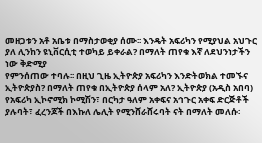መዘጋቱን አቶ አቤቱ በማስታወቂያ ሰሙ፡፡ እንዴት አፍሪካን የሚያህል አህጉር ያለ ሊንከን ዩኒቨርሲቲ ተወካይ ይቀራል? በማለት ጠየቁ እኛ ለደህንነታችን ነው ቅድሚያ
የምንሰጠው ተባሉ፡፡ በዚህ ጊዜ ኢትዮጵያ አፍሪካን እንድትወክል ተመኙና ኢትዮጵያስ? በማለት ጠየቁ በኢትዮጵያ ሰላም አለ? ኢትዮጵያ (አዲስ አበባ) የአፍሪካ ኢኮኖሚክ ኮሚሽን፣ በርካታ ዓለም አቀፍና አኅጉር አቀፍ ድርጅቶች ያሉባት፣ ፈረንጆች በእኩለ ሌሊት የሚንሸራሸሩባት ናት በማለት መለሱ፡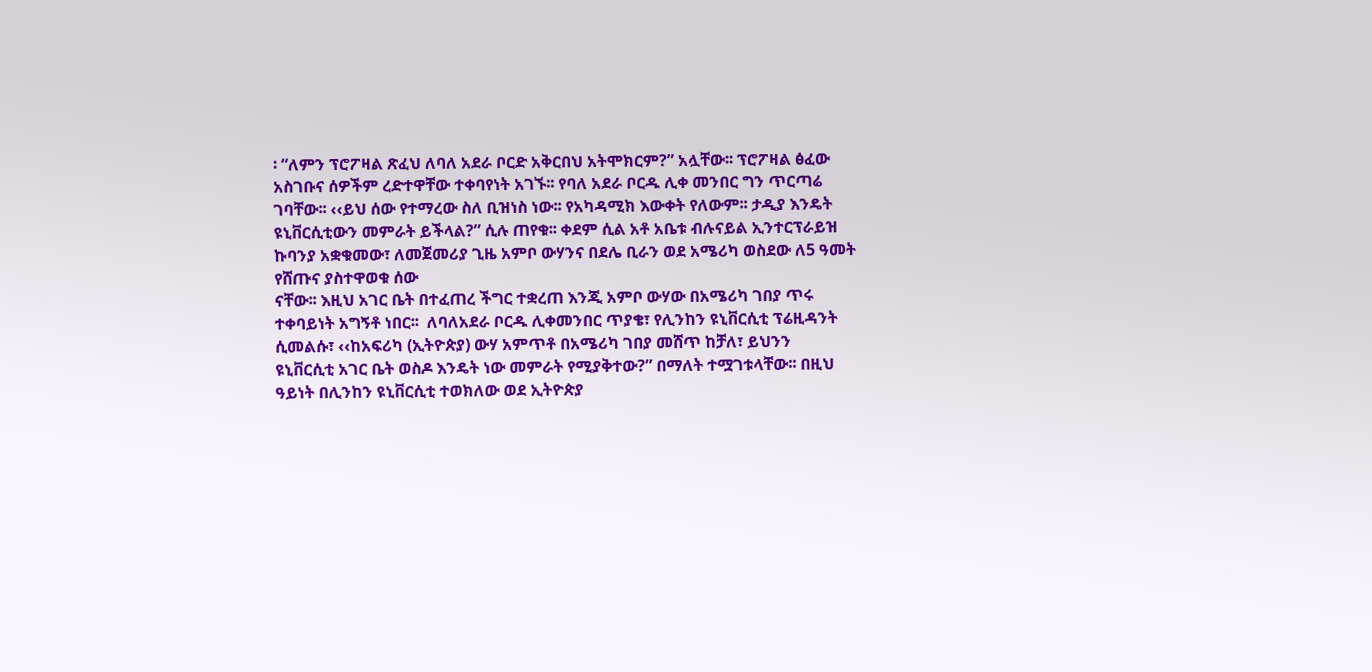፡ “ለምን ፕሮፖዛል ጽፈህ ለባለ አደራ ቦርድ አቅርበህ አትሞክርም?” አሏቸው፡፡ ፕሮፖዛል ፅፈው አስገቡና ሰዎችም ረድተዋቸው ተቀባየነት አገኙ፡፡ የባለ አደራ ቦርዱ ሊቀ መንበር ግን ጥርጣሬ ገባቸው፡፡ ‹‹ይህ ሰው የተማረው ስለ ቢዝነስ ነው፡፡ የአካዳሚክ እውቀት የለውም፡፡ ታዲያ እንዴት ዩኒቨርሲቲውን መምራት ይችላል?” ሲሉ ጠየቁ፡፡ ቀደም ሲል አቶ አቤቱ ብሉናይል ኢንተርፕራይዝ  ኩባንያ አቋቁመው፣ ለመጀመሪያ ጊዜ አምቦ ውሃንና በደሌ ቢራን ወደ አሜሪካ ወስደው ለ5 ዓመት የሸጡና ያስተዋወቁ ሰው
ናቸው፡፡ እዚህ አገር ቤት በተፈጠረ ችግር ተቋረጠ እንጂ አምቦ ውሃው በአሜሪካ ገበያ ጥሩ ተቀባይነት አግኝቶ ነበር፡፡  ለባለአደራ ቦርዱ ሊቀመንበር ጥያቄ፣ የሊንከን ዩኒቨርሲቲ ፕሬዚዳንት ሲመልሱ፣ ‹‹ከአፍሪካ (ኢትዮጵያ) ውሃ አምጥቶ በአሜሪካ ገበያ መሸጥ ከቻለ፣ ይህንን
ዩኒቨርሲቲ አገር ቤት ወስዶ እንዴት ነው መምራት የሚያቅተው?” በማለት ተሟገቱላቸው፡፡ በዚህ ዓይነት በሊንከን ዩኒቨርሲቲ ተወክለው ወደ ኢትዮጵያ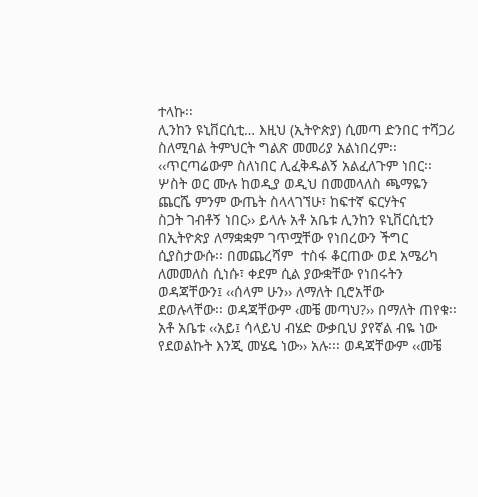ተላኩ፡፡
ሊንከን ዩኒቨርሲቲ… እዚህ (ኢትዮጵያ) ሲመጣ ድንበር ተሻጋሪ ስለሚባል ትምህርት ግልጽ መመሪያ አልነበረም፡፡ ‹‹ጥርጣሬውም ስለነበር ሊፈቅዱልኝ አልፈለጉም ነበር፡፡ ሦስት ወር ሙሉ ከወዲያ ወዲህ በመመላለስ ጫማዬን ጨርሼ ምንም ውጤት ስላላገኘሁ፣ ከፍተኛ ፍርሃትና
ስጋት ገብቶኝ ነበር›› ይላሉ አቶ አቤቱ ሊንከን ዩኒቨርሲቲን በኢትዮጵያ ለማቋቋም ገጥሟቸው የነበረውን ችግር ሲያስታውሱ፡፡ በመጨረሻም  ተስፋ ቆርጠው ወደ አሜሪካ ለመመለስ ሲነሱ፣ ቀደም ሲል ያውቋቸው የነበሩትን ወዳጃቸውን፤ ‹‹ሰላም ሁን›› ለማለት ቢሮአቸው
ደወሉላቸው፡፡ ወዳጃቸውም ‹መቼ መጣህ?›› በማለት ጠየቁ፡፡ አቶ አቤቱ ‹‹አይ፤ ሳላይህ ብሄድ ውቃቢህ ያየኛል ብዬ ነው የደወልኩት እንጂ መሄዴ ነው›› አሉ፡፡፡ ወዳጃቸውም ‹‹መቼ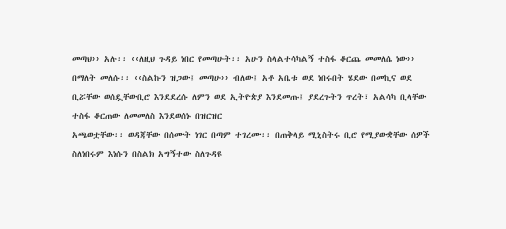መጣህ›› አሉ፡፡ ‹‹ለዚህ ጉዳይ ነበር የመጣሁት፡፡ አሁን ስላልተሳካልኝ ተስፋ ቆርጨ መመለሴ ነው››
በማለት መለሱ፡፡ ‹‹ስልኩን ዝጋው፤ መጣሁ›› ብለው፤ አቶ አቤቱ ወደ ነበሩበት ሄደው በመኪና ወደ ቢሯቸው ወሰዷቸውቢሮ እንደደረሱ ለምን ወደ ኢትዮጵያ እንደመጡ፤ ያደረጉትን ጥረት፣ አልሳካ ቢላቸው ተስፋ ቆርጠው ለመመለስ እንደወሰኑ በዝርዝር
አጫወቷቸው፡፡ ወዳጃቸው በሰሙት ነገር በጣም ተገረሙ፡፡ በጠቅላይ ሚኒስትሩ ቢሮ የሚያውቋቸው ሰዎች ስለነበሩም እነሱን በስልክ አግኝተው ስለጉዳዩ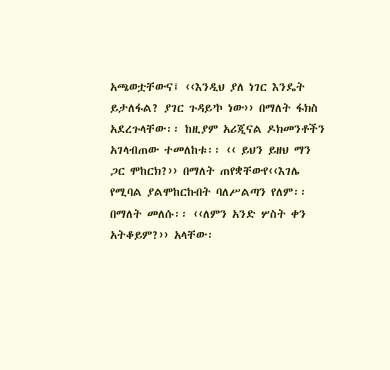አጫወቷቸውና፤ ‹‹እንዲህ ያለ ነገር እንዴት ይታለፋል? ያገር ጉዳይ’ኮ ነው›› በማለት ፋክስ አደረጉላቸው፡፡ ከዚያም አሪጂናል ዶክመንቶችን አገላብጠው ተመለከቱ፡፡ ‹‹ ይህን ይዘህ ማን ጋር ሞከርክ?›› በማለት ጠየቋቸውየ‹‹እገሌ የሚባል ያልሞከርኩበት ባለሥልጣን የለም፡፡ በማለት መለሱ፡፡ ‹‹ለምን አንድ ሦስት ቀን አትቆይም?›› አላቸው፡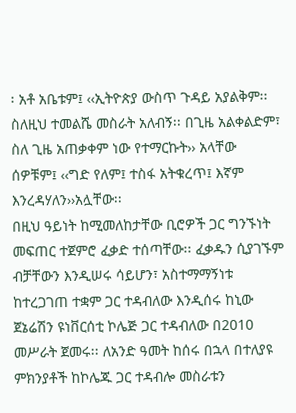፡ አቶ አቤቱም፤ ‹‹ኢትዮጵያ ውስጥ ጉዳይ አያልቅም፡፡ ስለዚህ ተመልሼ መስራት አለብኝ፡፡ በጊዜ አልቀልድም፣ ስለ ጊዜ አጠቃቀም ነው የተማርኩት›› አላቸው  ሰዎቹም፤ ‹‹ግድ የለም፤ ተስፋ አትቁረጥ፤ እኛም እንረዳሃለን››አሏቸው፡፡
በዚህ ዓይነት ከሚመለከታቸው ቢሮዎች ጋር ግንኙነት መፍጠር ተጀምሮ ፈቃድ ተሰጣቸው፡፡ ፈቃዱን ሲያገኙም ብቻቸውን እንዲሠሩ ሳይሆን፣ አስተማማኝነቱ ከተረጋገጠ ተቋም ጋር ተዳብለው እንዲሰሩ ከኒው ጀኔሬሽን ዩነቨርሰቲ ኮሌጅ ጋር ተዳብለው በ2010 መሥራት ጀመሩ፡፡ ለአንድ ዓመት ከሰሩ በኋላ በተለያዩ ምክንያቶች ከኮሌጁ ጋር ተዳብሎ መስራቱን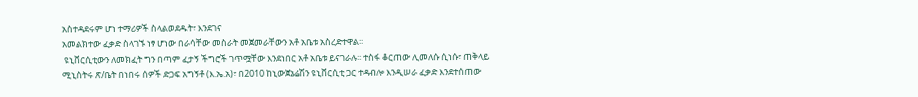አስተዳደሩም ሆነ ተማሪዎች ስላልወደዱት፣ እንደገና
አመልክተው ፈቃድ ስላገኙ ነፃ ሆነው በራሳቸው መስራት መጀመራቸውን አቶ አቤቱ አስረድተዋል፡፡
 ዩኒቨርሲቲውን ለመክፈት ግን በጣም ፈታኝ ችግሮች ገጥሟቸው እንደነበር አቶ አቤቱ ይናገራሉ፡፡ ተስፋ ቆርጠው ሊመለሱ ሲነሱ፣ ጠቅላይ ሚኒስትሩ ጽ/ቤት በነበሩ ሰዎች ድጋፍ አግኝቶ (እ.ኤ.አ)፣ በ2010 ከኒውጀኔሬሽን ዩኒቨርሲቲ ጋር ተዳብሎ እንዲሠራ ፈቃድ እንደተሰጠው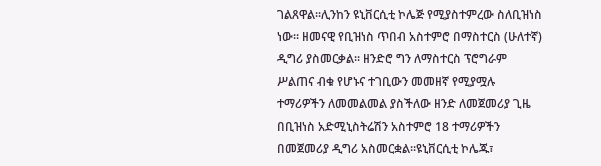ገልጸዋል፡፡ሊንከን ዩኒቨርሲቲ ኮሌጅ የሚያስተምረው ስለቢዝነስ ነው፡፡ ዘመናዊ የቢዝነስ ጥበብ አስተምሮ በማስተርስ (ሁለተኛ) ዲግሪ ያስመርቃል፡፡ ዘንድሮ ግን ለማስተርስ ፕሮግራም ሥልጠና ብቁ የሆኑና ተገቢውን መመዘኛ የሚያሟሉ ተማሪዎችን ለመመልመል ያስችለው ዘንድ ለመጀመሪያ ጊዜ በቢዝነስ አድሚኒስትሬሽን አስተምሮ 18 ተማሪዎችን በመጀመሪያ ዲግሪ አስመርቋል፡፡ዩኒቨርሲቲ ኮሌጁ፣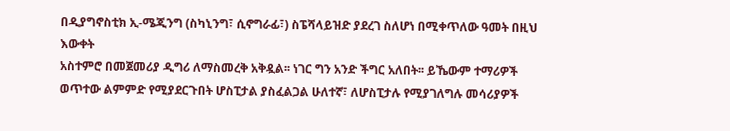በዲያግኖስቲክ ኢ-ሜጂንግ (ስካኒንግ፣ ሲኖግራፊ፣) ስፔሻላይዝድ ያደረገ ስለሆነ በሚቀጥለው ዓመት በዚህ እውቀት
አስተምሮ በመጀመሪያ ዲግሪ ለማስመረቅ አቅዷል፡፡ ነገር ግን አንድ ችግር አለበት፡፡ ይኼውም ተማሪዎች ወጥተው ልምምድ የሚያደርጉበት ሆስፒታል ያስፈልጋል ሁለተኛ፣ ለሆስፒታሉ የሚያገለግሉ መሳሪያዎች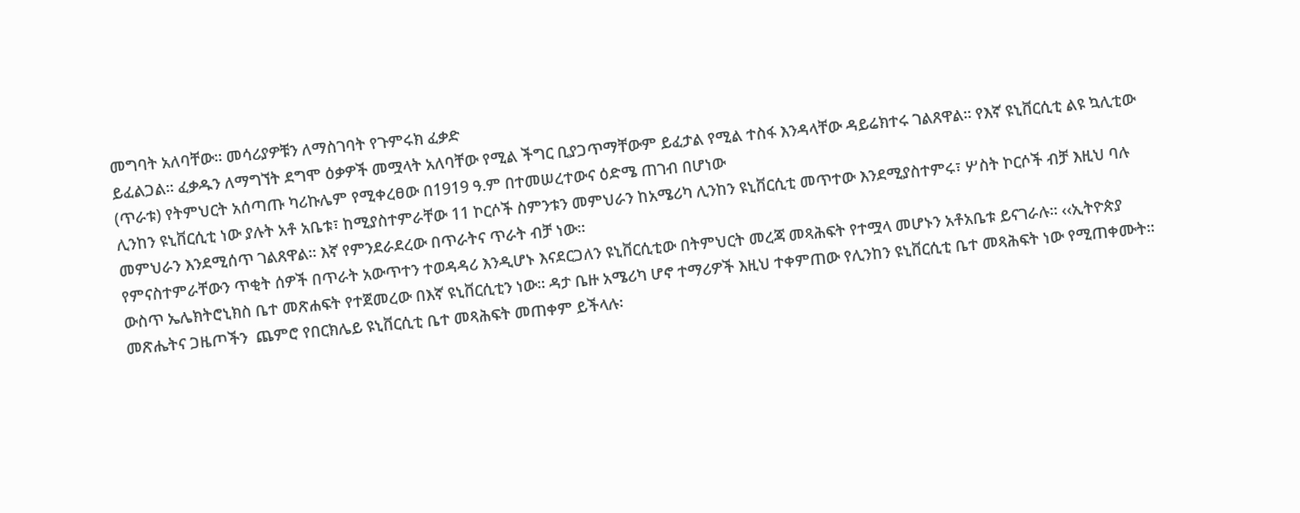መግባት አለባቸው፡፡ መሳሪያዎቹን ለማስገባት የጉምሩክ ፈቃድ
ይፈልጋል፡፡ ፈቃዱን ለማግኘት ደግሞ ዕቃዎች መሟላት አለባቸው የሚል ችግር ቢያጋጥማቸውም ይፈታል የሚል ተስፋ እንዳላቸው ዳይሬክተሩ ገልጸዋል፡፡ የእኛ ዩኒቨርሲቲ ልዩ ኳሊቲው (ጥራቱ) የትምህርት አሰጣጡ ካሪኩሌም የሚቀረፀው በ1919 ዓ.ም በተመሠረተውና ዕድሜ ጠገብ በሆነው
ሊንከን ዩኒቨርሲቲ ነው ያሉት አቶ አቤቱ፣ ከሚያስተምራቸው 11 ኮርሶች ስምንቱን መምህራን ከአሜሪካ ሊንከን ዩኒቨርሲቲ መጥተው እንደሚያስተምሩ፣ ሦስት ኮርሶች ብቻ እዚህ ባሉ መምህራን እንደሚሰጥ ገልጸዋል፡፡ እኛ የምንደራደረው በጥራትና ጥራት ብቻ ነው፡፡
የምናስተምራቸውን ጥቂት ሰዎች በጥራት አውጥተን ተወዳዳሪ እንዲሆኑ እናደርጋለን ዩኒቨርሲቲው በትምህርት መረጃ መጻሕፍት የተሟላ መሆኑን አቶአቤቱ ይናገራሉ፡፡ ‹‹ኢትዮጵያ ውስጥ ኤሌክትሮኒክስ ቤተ መጽሐፍት የተጀመረው በእኛ ዩኒቨርሲቲን ነው፡፡ ዳታ ቤዙ አሜሪካ ሆኖ ተማሪዎች እዚህ ተቀምጠው የሊንከን ዩኒቨርሲቲ ቤተ መጻሕፍት ነው የሚጠቀሙት፡፡ መጽሔትና ጋዜጦችን  ጨምሮ የበርክሌይ ዩኒቨርሲቲ ቤተ መጻሕፍት መጠቀም ይችላሉ፡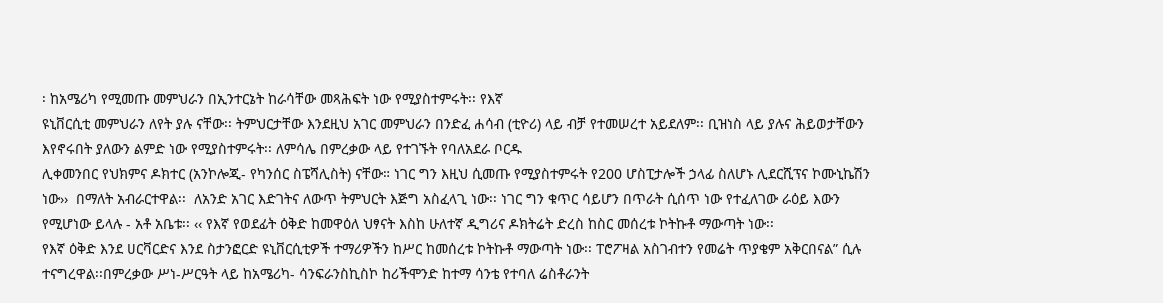፡ ከአሜሪካ የሚመጡ መምህራን በኢንተርኔት ከራሳቸው መጻሕፍት ነው የሚያስተምሩት፡፡ የእኛ
ዩኒቨርሲቲ መምህራን ለየት ያሉ ናቸው፡፡ ትምህርታቸው እንደዚህ አገር መምህራን በንድፈ ሐሳብ (ቲዮሪ) ላይ ብቻ የተመሠረተ አይደለም፡፡ ቢዝነስ ላይ ያሉና ሕይወታቸውን እየኖሩበት ያለውን ልምድ ነው የሚያስተምሩት፡፡ ለምሳሌ በምረቃው ላይ የተገኙት የባለአደራ ቦርዱ
ሊቀመንበር የህክምና ዶክተር (አንኮሎጂ- የካንሰር ስፔሻሊስት) ናቸው። ነገር ግን እዚህ ሲመጡ የሚያስተምሩት የ200 ሆስፒታሎች ኃላፊ ስለሆኑ ሊደርሺፕና ኮሙኒኬሽን ነው››  በማለት አብራርተዋል፡፡  ለአንድ አገር እድገትና ለውጥ ትምህርት እጅግ አስፈላጊ ነው፡፡ ነገር ግን ቁጥር ሳይሆን በጥራት ሲሰጥ ነው የተፈለገው ራዕይ እውን የሚሆነው ይላሉ - አቶ አቤቱ፡፡ ‹‹ የእኛ የወደፊት ዕቅድ ከመዋዕለ ህፃናት እስከ ሁለተኛ ዲግሪና ዶክትሬት ድረስ ከስር መሰረቱ ኮትኩቶ ማውጣት ነው፡፡
የእኛ ዕቅድ እንደ ሀርቫርድና እንደ ስታንፎርድ ዩኒቨርሲቲዎች ተማሪዎችን ከሥር ከመሰረቱ ኮትኩቶ ማውጣት ነው፡፡ ፐሮፖዛል አስገብተን የመሬት ጥያቄም አቅርበናል” ሲሉ ተናግረዋል፡፡በምረቃው ሥነ-ሥርዓት ላይ ከአሜሪካ- ሳንፍራንስኪስኮ ከሪችሞንድ ከተማ ሳንቴ የተባለ ሬስቶራንት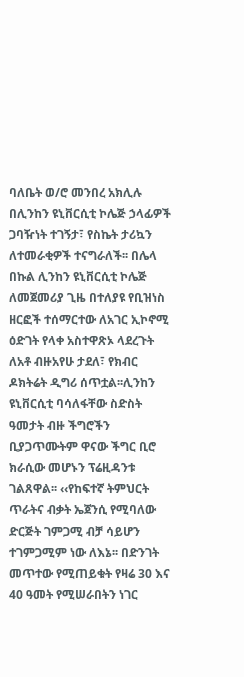ባለቤት ወ/ሮ መንበረ አክሊሉ በሊንከን ዩኒቨርሲቲ ኮሌጅ ኃላፊዎች ጋባዥነት ተገኝታ፣ የስኬት ታሪኳን ለተመራቂዎች ተናግራለች፡፡ በሌላ በኩል ሊንከን ዩኒቨርሲቲ ኮሌጅ ለመጀመሪያ ጊዜ በተለያዩ የቢዝነስ ዘርፎች ተሰማርተው ለአገር ኢኮኖሚ ዕድገት የላቀ አስተዋጽኦ ላደረጉት ለአቶ ብዙአየሁ ታደለ፣ የክብር ዶክትሬት ዲግሪ ሰጥቷል፡፡ሊንከን ዩኒቨርሲቲ ባሳለፋቸው ስድስት ዓመታት ብዙ ችግሮችን ቢያጋጥሙትም ዋናው ችግር ቢሮ ክራሲው መሆኑን ፕሬዚዳንቱ ገልጸዋል፡፡ ‹‹የከፍተኛ ትምህርት ጥራትና ብቃት ኤጀንሲ የሚባለው ድርጅት ገምጋሚ ብቻ ሳይሆን ተገምጋሚም ነው ለእኔ፡፡ በድንገት መጥተው የሚጠይቁት የዛሬ 30 እና 40 ዓመት የሚሠራበትን ነገር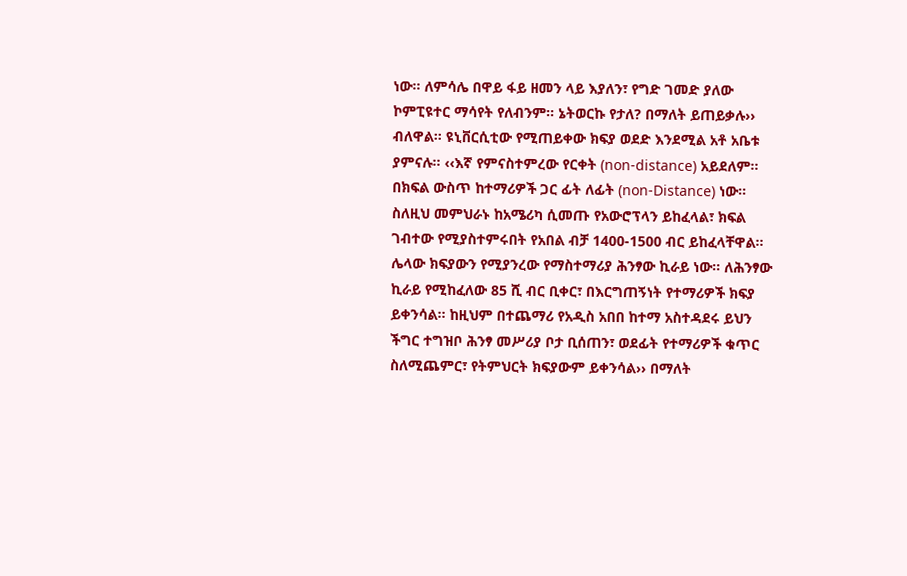ነው፡፡ ለምሳሌ በዋይ ፋይ ዘመን ላይ እያለን፣ የግድ ገመድ ያለው ኮምፒዩተር ማሳየት የለብንም፡፡ ኔትወርኩ የታለ? በማለት ይጠይቃሉ›› ብለዋል፡፡ ዩኒቨርሲቲው የሚጠይቀው ክፍያ ወደድ እንደሚል አቶ አቤቱ ያምናሉ፡፡ ‹‹እኛ የምናስተምረው የርቀት (non-distance) አይደለም፡፡ በክፍል ውስጥ ከተማሪዎች ጋር ፊት ለፊት (non-Distance) ነው፡፡ ስለዚህ መምህራኑ ከአሜሪካ ሲመጡ የአውሮፕላን ይከፈላል፣ ክፍል ገብተው የሚያስተምሩበት የአበል ብቻ 1400-1500 ብር ይከፈላቸዋል፡፡ ሌላው ክፍያውን የሚያንረው የማስተማሪያ ሕንፃው ኪራይ ነው፡፡ ለሕንፃው ኪራይ የሚከፈለው 85 ሺ ብር ቢቀር፣ በእርግጠኝነት የተማሪዎች ክፍያ ይቀንሳል፡፡ ከዚህም በተጨማሪ የአዲስ አበበ ከተማ አስተዳደሩ ይህን ችግር ተግዝቦ ሕንፃ መሥሪያ ቦታ ቢሰጠን፣ ወደፊት የተማሪዎች ቁጥር ስለሚጨምር፣ የትምህርት ክፍያውም ይቀንሳል›› በማለት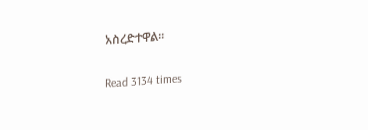አስረድተዋል፡፡

Read 3134 times